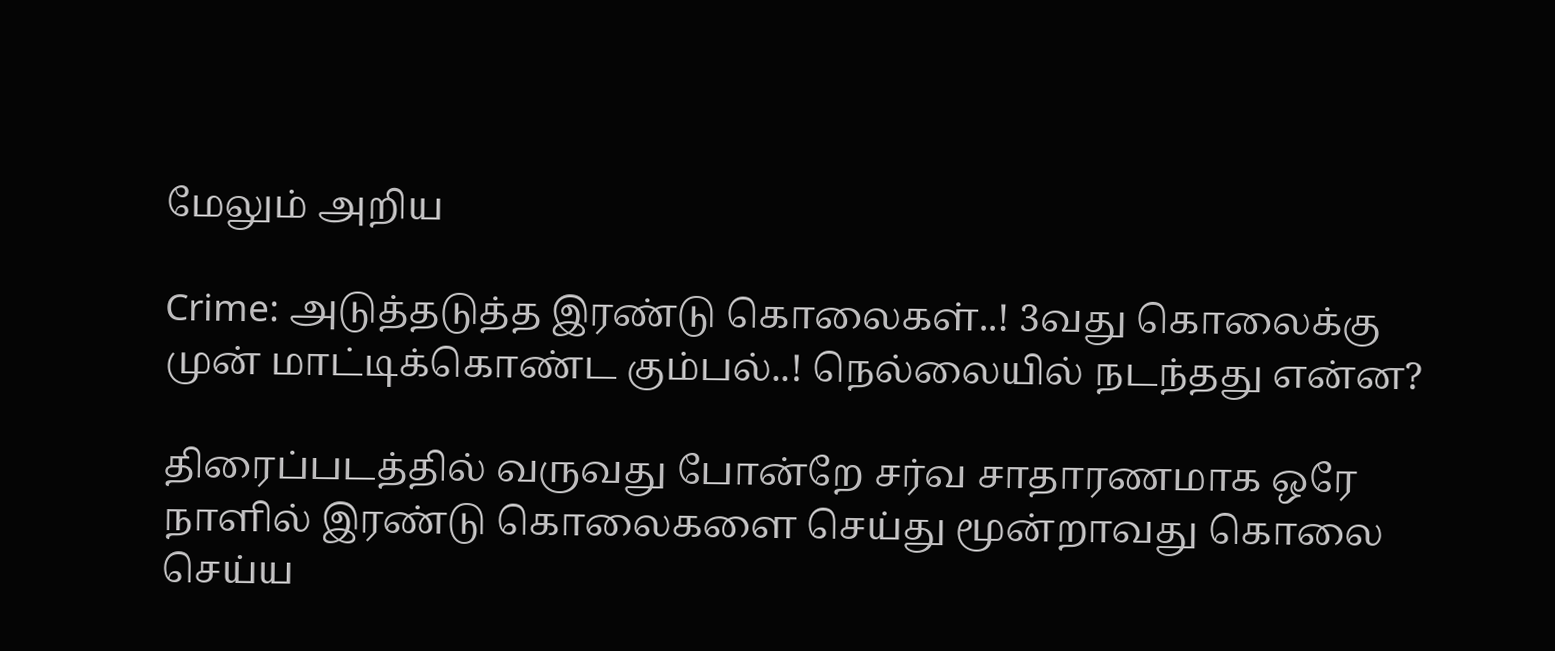மேலும் அறிய

Crime: அடுத்தடுத்த இரண்டு கொலைகள்..! 3வது கொலைக்கு முன் மாட்டிக்கொண்ட கும்பல்..! நெல்லையில் நடந்தது என்ன?

திரைப்படத்தில் வருவது போன்றே சர்வ சாதாரணமாக ஒரே நாளில் இரண்டு கொலைகளை செய்து மூன்றாவது கொலை செய்ய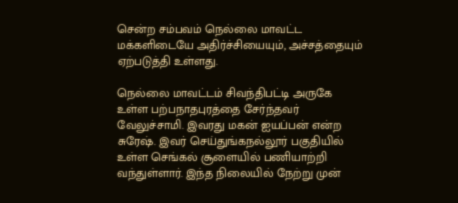சென்ற சம்பவம் நெல்லை மாவட்ட மக்களிடையே அதிர்ச்சியையும், அச்சத்தையும் ஏற்படுத்தி உள்ளது.

நெல்லை மாவட்டம் சிவந்திபட்டி அருகே உள்ள பற்பநாதபுரத்தை சேர்ந்தவர் வேலுச்சாமி. இவரது மகன் ஐயப்பன் என்ற சுரேஷ். இவர் செய்துங்கநல்லூர் பகுதியில் உள்ள செங்கல் சூளையில் பணியாற்றி வந்துள்ளார். இந்த நிலையில் நேற்று முன்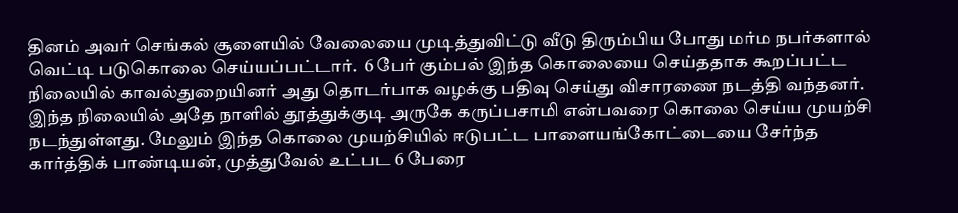தினம் அவர் செங்கல் சூளையில் வேலையை முடித்துவிட்டு வீடு திரும்பிய போது மர்ம நபர்களால் வெட்டி படுகொலை செய்யப்பட்டார்.  6 பேர் கும்பல் இந்த கொலையை செய்ததாக கூறப்பட்ட நிலையில் காவல்துறையினர் அது தொடர்பாக வழக்கு பதிவு செய்து விசாரணை நடத்தி வந்தனர்.  இந்த நிலையில் அதே நாளில் தூத்துக்குடி அருகே கருப்பசாமி என்பவரை கொலை செய்ய முயற்சி நடந்துள்ளது. மேலும் இந்த கொலை முயற்சியில் ஈடுபட்ட பாளையங்கோட்டையை சேர்ந்த கார்த்திக் பாண்டியன், முத்துவேல் உட்பட 6 பேரை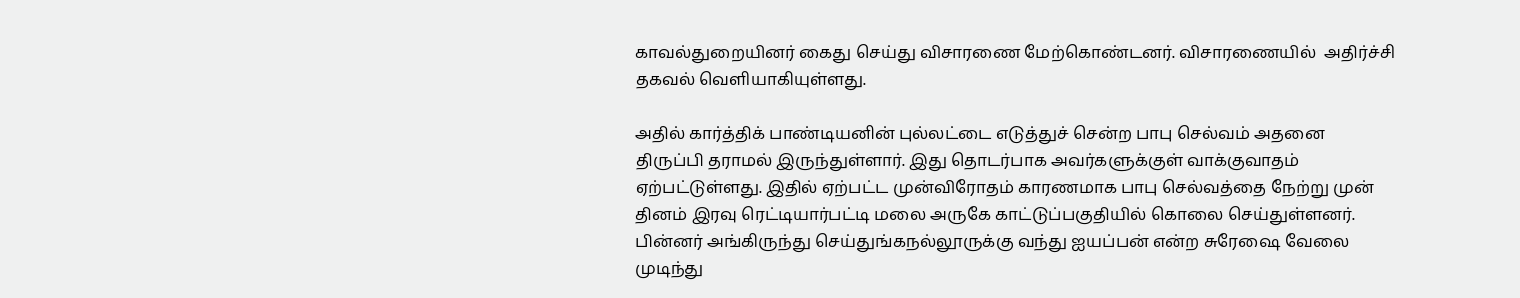காவல்துறையினர் கைது செய்து விசாரணை மேற்கொண்டனர். விசாரணையில்  அதிர்ச்சி தகவல் வெளியாகியுள்ளது.

அதில் கார்த்திக் பாண்டியனின் புல்லட்டை எடுத்துச் சென்ற பாபு செல்வம் அதனை திருப்பி தராமல் இருந்துள்ளார். இது தொடர்பாக அவர்களுக்குள் வாக்குவாதம் ஏற்பட்டுள்ளது. இதில் ஏற்பட்ட முன்விரோதம் காரணமாக பாபு செல்வத்தை நேற்று முன் தினம் இரவு ரெட்டியார்பட்டி மலை அருகே காட்டுப்பகுதியில் கொலை செய்துள்ளனர். பின்னர் அங்கிருந்து செய்துங்கநல்லூருக்கு வந்து ஐயப்பன் என்ற சுரேஷை வேலை முடிந்து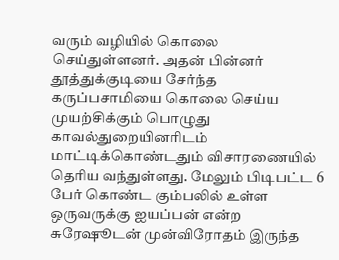வரும் வழியில் கொலை செய்துள்ளனர். அதன் பின்னர் தூத்துக்குடியை சேர்ந்த கருப்பசாமியை கொலை செய்ய முயற்சிக்கும் பொழுது காவல்துறையினரிடம் மாட்டிக்கொண்டதும் விசாரணையில் தெரிய வந்துள்ளது. மேலும் பிடிபட்ட 6 பேர் கொண்ட கும்பலில் உள்ள ஒருவருக்கு ஐயப்பன் என்ற சுரேஷூடன் முன்விரோதம் இருந்த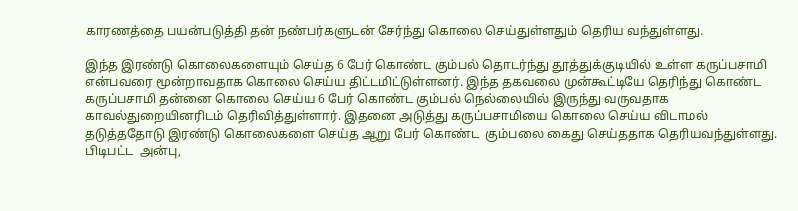காரணத்தை பயன்படுத்தி தன் நண்பர்களுடன் சேர்ந்து கொலை செய்துள்ளதும் தெரிய வந்துள்ளது.

இந்த இரண்டு கொலைகளையும் செய்த 6 பேர் கொண்ட கும்பல் தொடர்ந்து தூத்துக்குடியில் உள்ள கருப்பசாமி என்பவரை மூன்றாவதாக கொலை செய்ய திட்டமிட்டுள்ளனர். இந்த தகவலை முன்கூட்டியே தெரிந்து கொண்ட கருப்பசாமி தன்னை கொலை செய்ய 6 பேர் கொண்ட கும்பல் நெல்லையில் இருந்து வருவதாக காவல்துறையினரிடம் தெரிவித்துள்ளார். இதனை அடுத்து கருப்பசாமியை கொலை செய்ய விடாமல் தடுத்ததோடு இரண்டு கொலைகளை செய்த ஆறு பேர் கொண்ட  கும்பலை கைது செய்ததாக தெரியவந்துள்ளது.  பிடிபட்ட  அன்பு,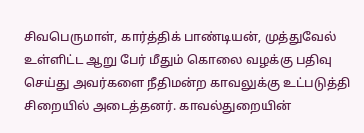சிவபெருமாள், கார்த்திக் பாண்டியன், முத்துவேல் உள்ளிட்ட ஆறு பேர் மீதும் கொலை வழக்கு பதிவு செய்து அவர்களை நீதிமன்ற காவலுக்கு உட்படுத்தி சிறையில் அடைத்தனர். காவல்துறையின்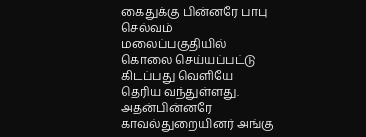கைதுக்கு பின்னரே பாபு செல்வம் மலைப்பகுதியில் கொலை செய்யப்பட்டு கிடப்பது வெளியே தெரிய வந்துள்ளது. அதன்பின்னரே காவல்துறையினர் அங்கு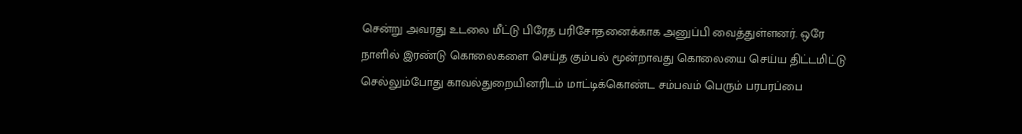சென்று அவரது உடலை மீட்டு பிரேத பரிசோதனைக்காக அனுப்பி வைத்துள்ளனர். ஒரே நாளில் இரண்டு கொலைகளை செய்த கும்பல் மூன்றாவது கொலையை செய்ய திட்டமிட்டு செல்லும்போது காவல்துறையினரிடம் மாட்டிக்கொண்ட சம்பவம் பெரும் பரபரப்பை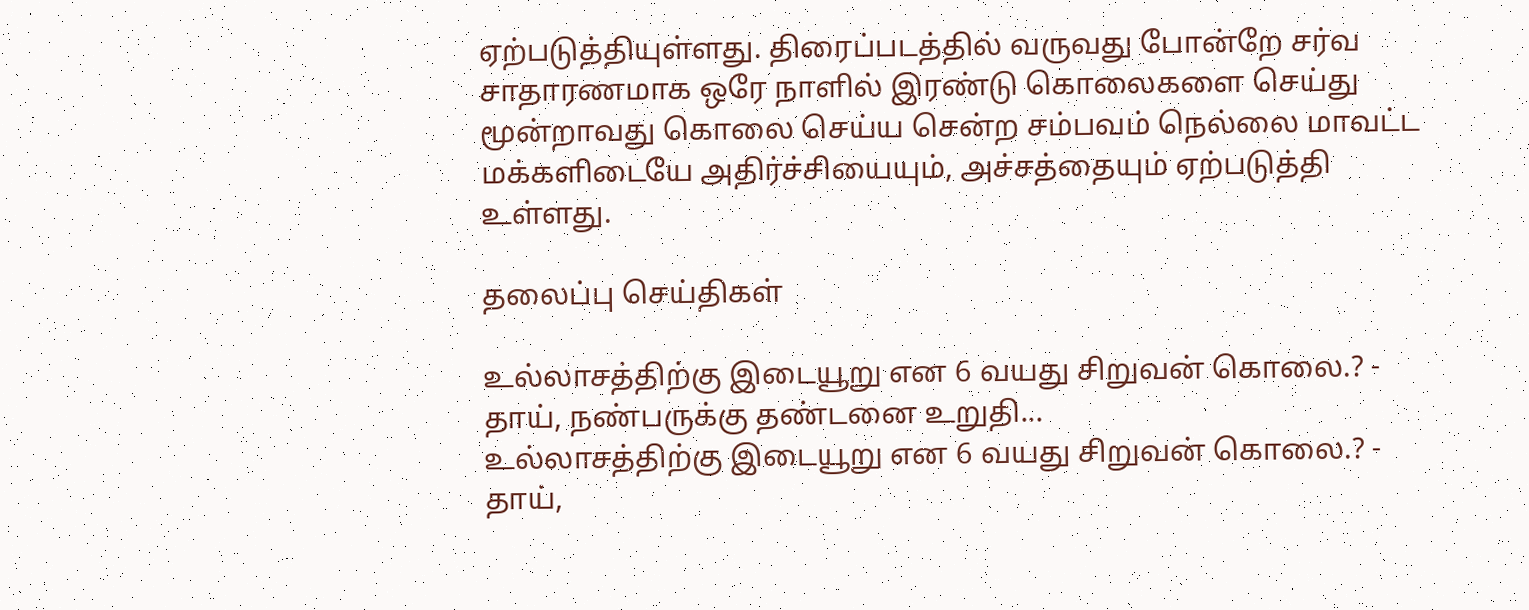ஏற்படுத்தியுள்ளது. திரைப்படத்தில் வருவது போன்றே சர்வ சாதாரணமாக ஒரே நாளில் இரண்டு கொலைகளை செய்து மூன்றாவது கொலை செய்ய சென்ற சம்பவம் நெல்லை மாவட்ட மக்களிடையே அதிர்ச்சியையும், அச்சத்தையும் ஏற்படுத்தி உள்ளது.

தலைப்பு செய்திகள்

உல்லாசத்திற்கு இடையூறு என 6 வயது சிறுவன் கொலை.? - தாய், நண்பருக்கு தண்டனை உறுதி...
உல்லாசத்திற்கு இடையூறு என 6 வயது சிறுவன் கொலை.? - தாய்,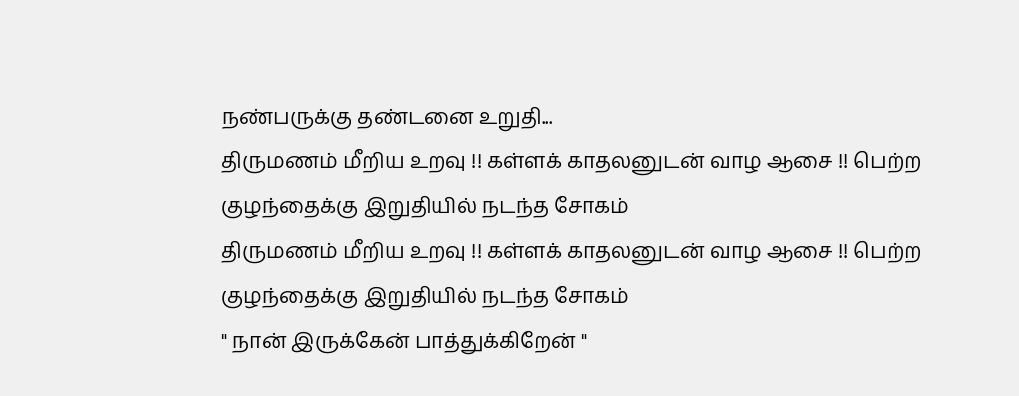நண்பருக்கு தண்டனை உறுதி...
திருமணம் மீறிய உறவு !! கள்ளக் காதலனுடன் வாழ ஆசை !! பெற்ற குழந்தைக்கு இறுதியில் நடந்த சோகம்
திருமணம் மீறிய உறவு !! கள்ளக் காதலனுடன் வாழ ஆசை !! பெற்ற குழந்தைக்கு இறுதியில் நடந்த சோகம்
" நான் இருக்கேன் பாத்துக்கிறேன் "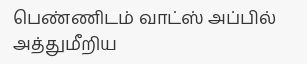பெண்ணிடம் வாட்ஸ் அப்பில் அத்துமீறிய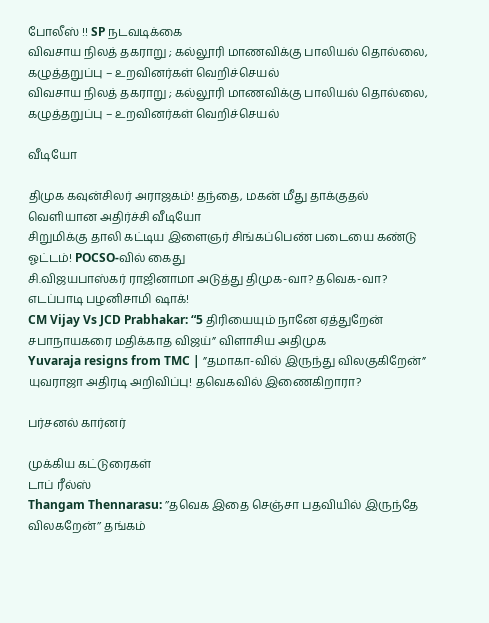போலீஸ் !! SP நடவடிக்கை
விவசாய நிலத் தகராறு ; கல்லூரி மாணவிக்கு பாலியல் தொல்லை, கழுத்தறுப்பு – உறவினர்கள் வெறிச்செயல்
விவசாய நிலத் தகராறு ; கல்லூரி மாணவிக்கு பாலியல் தொல்லை, கழுத்தறுப்பு – உறவினர்கள் வெறிச்செயல்

வீடியோ

திமுக கவுன்சிலர் அராஜகம்! தந்தை, மகன் மீது தாக்குதல் வெளியான அதிர்ச்சி வீடியோ
சிறுமிக்கு தாலி கட்டிய இளைஞர் சிங்கப்பெண் படையை கண்டு ஓட்டம்! POCSO-வில் கைது
சி.விஜயபாஸ்கர் ராஜினாமா அடுத்து திமுக-வா? தவெக-வா? எடப்பாடி பழனிசாமி ஷாக்!
CM Vijay Vs JCD Prabhakar: “5 திரியையும் நானே ஏத்துறேன் சபாநாயகரை மதிக்காத விஜய்” விளாசிய அதிமுக
Yuvaraja resigns from TMC | ”தமாகா-வில் இருந்து விலகுகிறேன்” யுவராஜா அதிரடி அறிவிப்பு! தவெகவில் இணைகிறாரா?

பர்சனல் கார்னர்

முக்கிய கட்டுரைகள்
டாப் ரீல்ஸ்
Thangam Thennarasu: ’’தவெக இதை செஞ்சா பதவியில் இருந்தே விலகறேன்’’ தங்கம்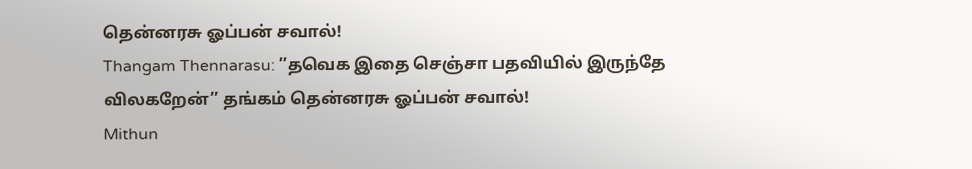தென்னரசு ஓப்பன் சவால்!
Thangam Thennarasu: ’’தவெக இதை செஞ்சா பதவியில் இருந்தே விலகறேன்’’ தங்கம் தென்னரசு ஓப்பன் சவால்!
Mithun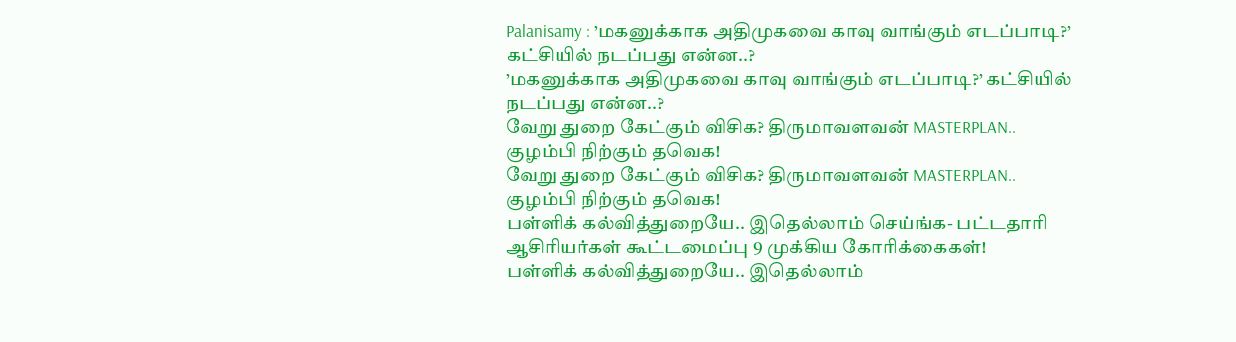Palanisamy : ’மகனுக்காக அதிமுகவை காவு வாங்கும் எடப்பாடி?’ கட்சியில் நடப்பது என்ன..?
’மகனுக்காக அதிமுகவை காவு வாங்கும் எடப்பாடி?’ கட்சியில் நடப்பது என்ன..?
வேறு துறை கேட்கும் விசிக? திருமாவளவன் MASTERPLAN.. குழம்பி நிற்கும் தவெக!
வேறு துறை கேட்கும் விசிக? திருமாவளவன் MASTERPLAN.. குழம்பி நிற்கும் தவெக!
பள்ளிக் கல்வித்துறையே.. இதெல்லாம் செய்ங்க- பட்டதாரி ஆசிரியர்கள் கூட்டமைப்பு 9 முக்கிய கோரிக்கைகள்!
பள்ளிக் கல்வித்துறையே.. இதெல்லாம்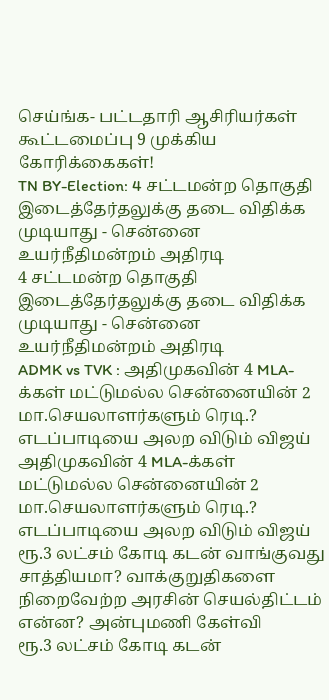செய்ங்க- பட்டதாரி ஆசிரியர்கள் கூட்டமைப்பு 9 முக்கிய கோரிக்கைகள்!
TN BY-Election: 4 சட்டமன்ற தொகுதி இடைத்தேர்தலுக்கு தடை விதிக்க முடியாது - சென்னை உயர்நீதிமன்றம் அதிரடி
4 சட்டமன்ற தொகுதி இடைத்தேர்தலுக்கு தடை விதிக்க முடியாது - சென்னை உயர்நீதிமன்றம் அதிரடி
ADMK vs TVK : அதிமுகவின் 4 MLA-க்கள் மட்டுமல்ல சென்னையின் 2 மா.செயலாளர்களும் ரெடி.? எடப்பாடியை அலற விடும் விஜய்
அதிமுகவின் 4 MLA-க்கள் மட்டுமல்ல சென்னையின் 2 மா.செயலாளர்களும் ரெடி.? எடப்பாடியை அலற விடும் விஜய்
ரூ.3 லட்சம் கோடி கடன் வாங்குவது சாத்தியமா? வாக்குறுதிகளை நிறைவேற்ற அரசின் செயல்திட்டம் என்ன? அன்புமணி கேள்வி
ரூ.3 லட்சம் கோடி கடன்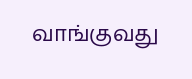வாங்குவது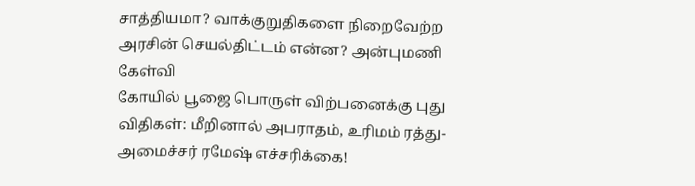சாத்தியமா? வாக்குறுதிகளை நிறைவேற்ற அரசின் செயல்திட்டம் என்ன? அன்புமணி கேள்வி
கோயில் பூஜை பொருள் விற்பனைக்கு புது விதிகள்: மீறினால் அபராதம், உரிமம் ரத்து- அமைச்சர் ரமேஷ் எச்சரிக்கை!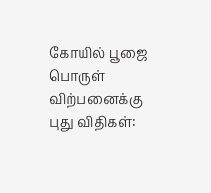கோயில் பூஜை பொருள் விற்பனைக்கு புது விதிகள்: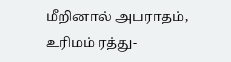மீறினால் அபராதம், உரிமம் ரத்து-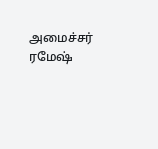அமைச்சர் ரமேஷ்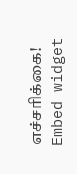எச்சரிக்கை!
Embed widget